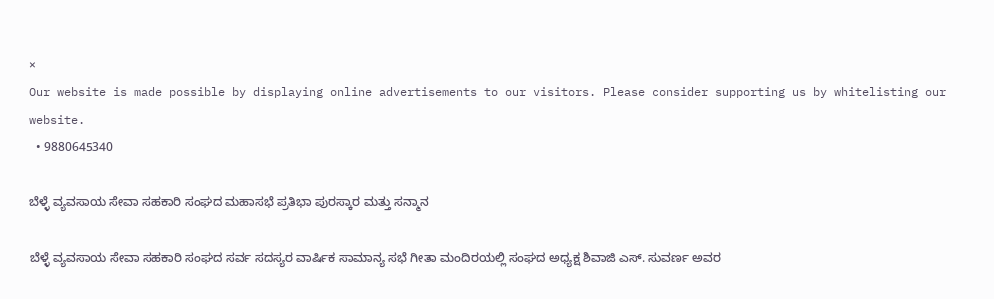×
Our website is made possible by displaying online advertisements to our visitors. Please consider supporting us by whitelisting our website.
  • 9880645340

ಬೆಳ್ಳೆ ವ್ಯವಸಾಯ ಸೇವಾ ಸಹಕಾರಿ ಸಂಘದ ಮಹಾಸಭೆ ಪ್ರತಿಭಾ ಪುರಸ್ಕಾರ ಮತ್ತು ಸನ್ಮಾನ

ಬೆಳ್ಳೆ ವ್ಯವಸಾಯ ಸೇವಾ ಸಹಕಾರಿ ಸಂಘದ ಸರ್ವ ಸದಸ್ಯರ ವಾರ್ಷಿಕ ಸಾಮಾನ್ಯ ಸಭೆ ಗೀತಾ ಮಂದಿರಯಲ್ಲಿ ಸಂಘದ ಅಧ್ಯಕ್ಷ ಶಿವಾಜಿ ಎಸ್. ಸುವರ್ಣ ಅವರ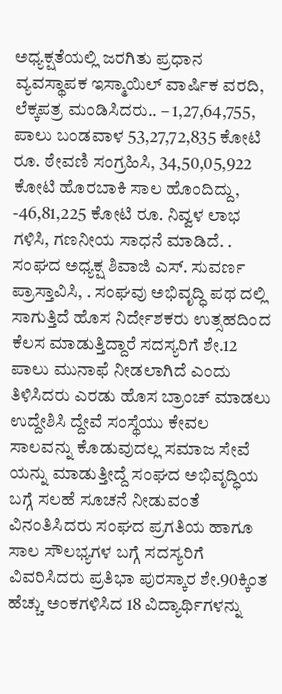ಅಧ್ಯಕ್ಷತೆಯಲ್ಲಿ ಜರಗಿತು ಪ್ರಧಾನ ವ್ಯವಸ್ಥಾಪಕ ಇಸ್ಮಾಯಿಲ್ ವಾರ್ಷಿಕ ವರದಿ, ಲೆಕ್ಕಪತ್ರ ಮಂಡಿಸಿದರು.. – 1,27,64,755, ಪಾಲು ಬಂಡವಾಳ 53,27,72,835 ಕೋಟಿ ರೂ. ಠೇವಣಿ ಸಂಗ್ರಹಿಸಿ, 34,50,05,922 ಕೋಟಿ ಹೊರಬಾಕಿ ಸಾಲ ಹೊಂದಿದ್ದು, -46,81,225 ಕೋಟಿ ರೂ. ನಿವ್ವಳ ಲಾಭ ಗಳಿಸಿ, ಗಣನೀಯ ಸಾಧನೆ ಮಾಡಿದೆ. . ಸಂಘದ ಅಧ್ಯಕ್ಷ ಶಿವಾಜಿ ಎಸ್. ಸುವರ್ಣ ಪ್ರಾಸ್ತಾವಿಸಿ, . ಸಂಘವು ಅಭಿವೃದ್ಧಿ ಪಥ ದಲ್ಲಿ ಸಾಗುತ್ತಿದೆ ಹೊಸ ನಿರ್ದೇಶಕರು ಉತ್ಸಹದಿಂದ ಕೆಲಸ ಮಾಡುತ್ತಿದ್ದಾರೆ ಸದಸ್ಯರಿಗೆ ಶೇ.12 ಪಾಲು ಮುನಾಫೆ ನೀಡಲಾಗಿದೆ ಎಂದು ತಿಳಿಸಿದರು ಎರಡು ಹೊಸ ಬ್ರಾಂಚ್ ಮಾಡಲು ಉದ್ದೇಶಿಸಿ ದ್ದೇವೆ ಸಂಸ್ಥೆಯು ಕೇವಲ ಸಾಲವನ್ನು ಕೊಡುವುದಲ್ಲ ಸಮಾಜ ಸೇವೆ ಯನ್ನು ಮಾಡುತ್ತೀದ್ದೆ ಸಂಘದ ಅಭಿವೃದ್ಧಿಯ ಬಗ್ಗೆ ಸಲಹೆ ಸೂಚನೆ ನೀಡುವಂತೆ ವಿನಂತಿಸಿದರು ಸಂಘದ ಪ್ರಗತಿಯ ಹಾಗೂ ಸಾಲ ಸೌಲಭ್ಯಗಳ ಬಗ್ಗೆ ಸದಸ್ಯರಿಗೆ ವಿವರಿಸಿದರು ಪ್ರತಿಭಾ ಪುರಸ್ಕಾರ ಶೇ.90ಕ್ಕಿಂತ ಹೆಚ್ಚು ಅಂಕಗಳಿಸಿದ 18 ವಿದ್ಯಾರ್ಥಿಗಳನ್ನು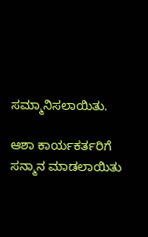ಸಮ್ಮಾನಿಸಲಾಯಿತು.

ಆಶಾ ಕಾರ್ಯಕರ್ತರಿಗೆ ಸನ್ಮಾನ ಮಾಡಲಾಯಿತು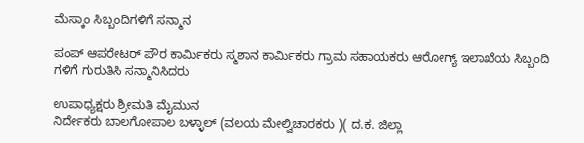ಮೆಸ್ಕಾಂ ಸಿಬ್ಬಂದಿಗಳಿಗೆ ಸನ್ಮಾನ

ಪಂಪ್ ಆಪರೇಟರ್ ಪೌರ ಕಾರ್ಮಿಕರು ಸ್ಮಶಾನ ಕಾರ್ಮಿಕರು ಗ್ರಾಮ ಸಹಾಯಕರು ಆರೋಗ್ಯ್ ಇಲಾಖೆಯ ಸಿಬ್ಬಂದಿ ಗಳಿಗೆ ಗುರುತಿಸಿ ಸನ್ಮಾನಿಸಿದರು

ಉಪಾಧ್ಯಕ್ಷರು ಶ್ರೀಮತಿ ಮೈಮುನ
ನಿರ್ದೇಕರು ಬಾಲಗೋಪಾಲ ಬಳ್ಳಾಲ್ (ವಲಯ ಮೇಲ್ವಿಚಾರಕರು )( ದ.ಕ. ಜಿಲ್ಲಾ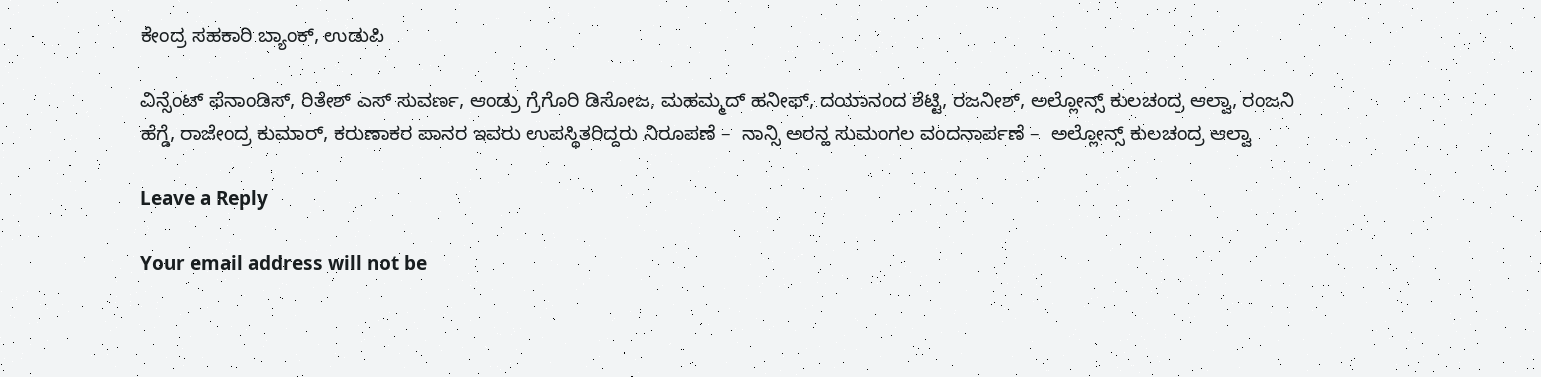ಕೇಂದ್ರ ಸಹಕಾರಿ ಬ್ಯಾಂಕ್, ಉಡುಪಿ

ವಿನ್ಸೆಂಟ್ ಫೆನಾಂಡಿಸ್, ರಿತೇಶ್ ಎಸ್ ಸುವರ್ಣ, ಆಂಡ್ರು ಗ್ರೆಗೊರಿ ಡಿಸೋಜ, ಮಹಮ್ಮದ್ ಹನೀಫ್, ದಯಾನಂದ ಶೆಟ್ಟಿ, ರಜನೀಶ್, ಅಲ್ಲೋನ್ಸ್ ಕುಲಚಂದ್ರ ಆಲ್ವಾ, ರಂಜನಿ ಹೆಗ್ಡೆ, ರಾಜೇಂದ್ರ ಕುಮಾರ್, ಕರುಣಾಕರ ಪಾನರ ಇವರು ಉಪಸ್ಥಿತರಿದ್ದರು ನಿರೂಪಣೆ –  ನಾನ್ಸಿ ಅರನ್ಹ ಸುಮಂಗಲ ವಂದನಾರ್ಪಣೆ –  ಅಲ್ಲೋನ್ಸ್ ಕುಲಚಂದ್ರ ಆಲ್ವಾ

Leave a Reply

Your email address will not be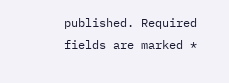published. Required fields are marked *